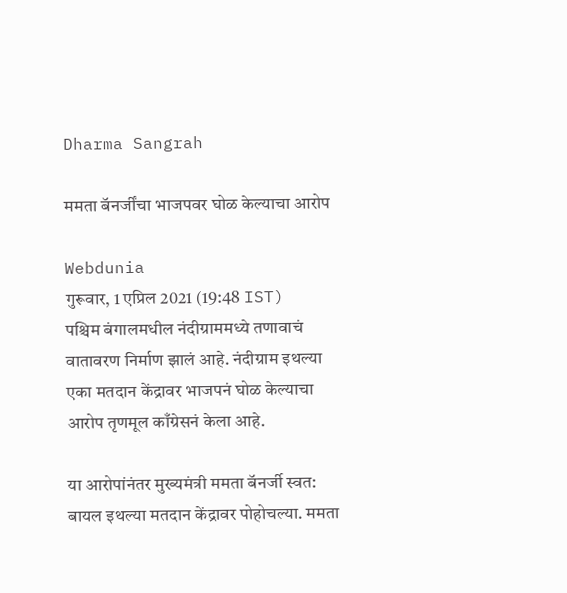Dharma Sangrah

ममता बॅनर्जींचा भाजपवर घोळ केल्याचा आरोप

Webdunia
गुरूवार, 1 एप्रिल 2021 (19:48 IST)
पश्चिम बंगालमधील नंदीग्राममध्ये तणावाचं वातावरण निर्माण झालं आहे. नंदीग्राम इथल्या एका मतदान केंद्रावर भाजपनं घोळ केल्याचा आरोप तृणमूल काँग्रेसनं केला आहे.

या आरोपांनंतर मुख्यमंत्री ममता बॅनर्जी स्वत: बायल इथल्या मतदान केंद्रावर पोहोचल्या. ममता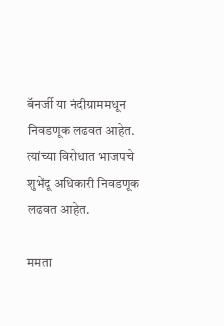बॅनर्जी या नंदीग्राममधून निवडणूक लढवत आहेत. त्यांच्या विरोधात भाजपचे शुभेंदू अधिकारी निवडणूक लढवत आहेत.

ममता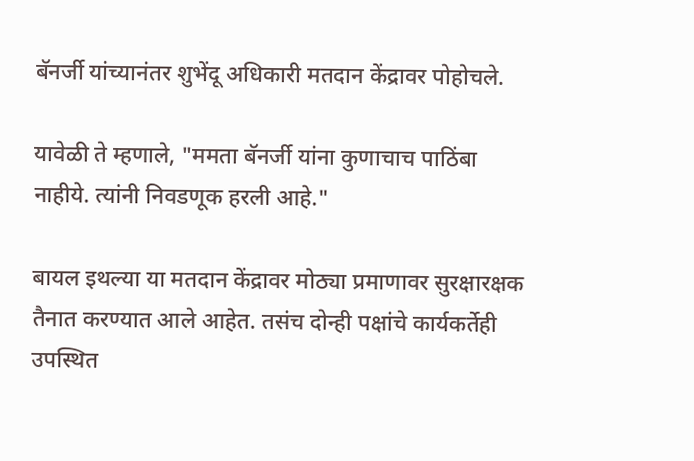बॅनर्जी यांच्यानंतर शुभेंदू अधिकारी मतदान केंद्रावर पोहोचले.

यावेळी ते म्हणाले, "ममता बॅनर्जी यांना कुणाचाच पाठिंबा नाहीये. त्यांनी निवडणूक हरली आहे."

बायल इथल्या या मतदान केंद्रावर मोठ्या प्रमाणावर सुरक्षारक्षक तैनात करण्यात आले आहेत. तसंच दोन्ही पक्षांचे कार्यकर्तेही उपस्थित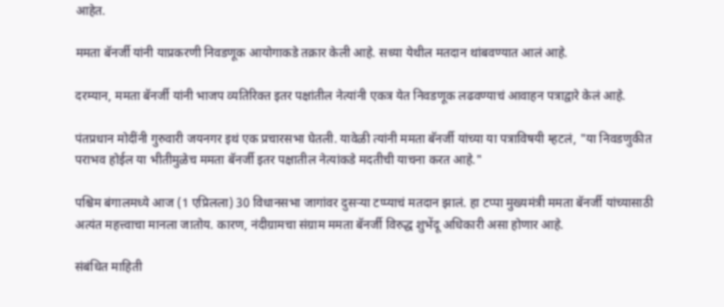आहेत.

ममता बॅनर्जी यांनी याप्रकरणी निवडणूक आयोगाकडे तक्रार केली आहे. सध्या येथील मतदान थांबवण्यात आलं आहे.

दरम्यान, ममता बॅनर्जी यांनी भाजप व्यतिरिक्त इतर पक्षांतील नेत्यांनी एकत्र येत निवडणूक लढवण्याचं आवाहन पत्राद्वारे केलं आहे.

पंतप्रधान मोदींनी गुरुवारी जयनगर इथं एक प्रचारसभा घेतली. यावेळी त्यांनी ममता बॅनर्जी यांच्या या पत्राविषयी म्हटलं, "या निवडणुकीत पराभव होईल या भीतीमुळेच ममता बॅनर्जी इतर पक्षातील नेत्यांकडे मदतीची याचना करत आहे."

पश्चिम बंगालमध्ये आज (1 एप्रिलला) 30 विधानसभा जागांवर दुसऱ्या टप्प्याचं मतदान झालं. हा टप्पा मुख्यमंत्री ममता बॅनर्जी यांच्यासाठी अत्यंत महत्त्वाचा मानला जातोय. कारण, नंदीग्रामचा संग्राम ममता बॅनर्जी विरुद्ध शुभेंदू अधिकारी असा होणार आहे.

संबंधित माहिती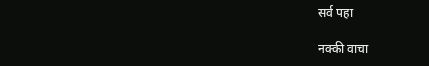सर्व पहा

नक्की वाचा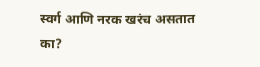स्वर्ग आणि नरक खरंच असतात का?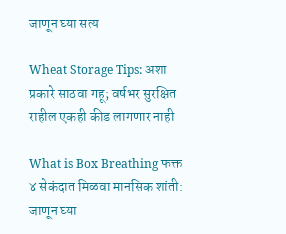जाणून घ्या सत्य

Wheat Storage Tips: अशा प्रकारे साठवा गहू; वर्षभर सुरक्षित राहील एकही कीड लागणार नाही

What is Box Breathing फक्त ४ सेकंदात मिळवा मानसिक शांती: जाणून घ्या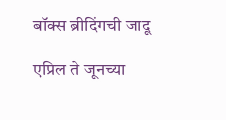बॉक्स ब्रीदिंगची जादू

एप्रिल ते जूनच्या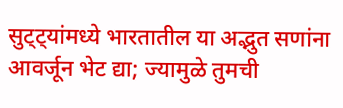सुट्ट्यांमध्ये भारतातील या अद्भुत सणांना आवर्जून भेट द्या; ज्यामुळे तुमची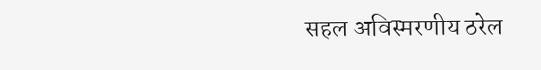सहल अविस्मरणीय ठरेल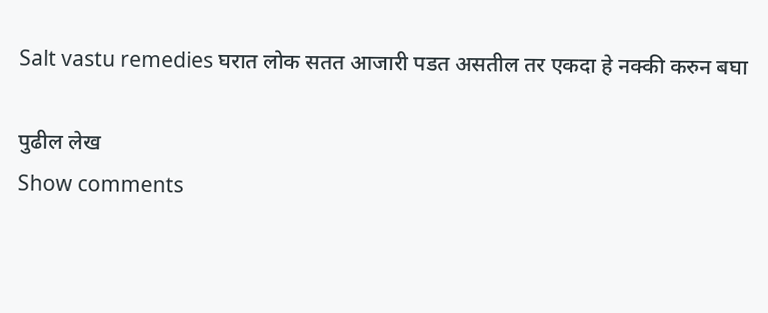Salt vastu remedies घरात लोक सतत आजारी पडत असतील तर एकदा हे नक्की करुन बघा

पुढील लेख
Show comments